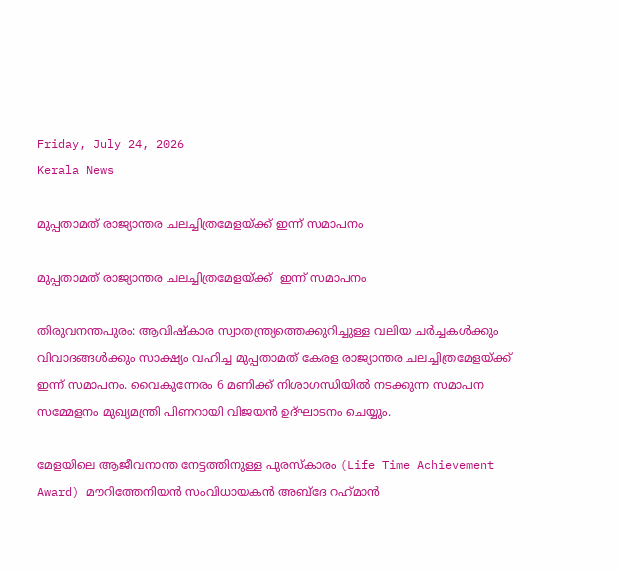Friday, July 24, 2026
Kerala News

മുപ്പതാമത് രാജ്യാന്തര ചലച്ചിത്രമേളയ്ക്ക് ഇന്ന് സമാപനം

മുപ്പതാമത് രാജ്യാന്തര ചലച്ചിത്രമേളയ്ക്ക്  ഇന്ന് സമാപനം

തിരുവനന്തപുരം: ആവിഷ്‌കാര സ്വാതന്ത്ര്യത്തെക്കുറിച്ചുള്ള വലിയ ചര്‍ച്ചകള്‍ക്കും വിവാദങ്ങള്‍ക്കും സാക്ഷ്യം വഹിച്ച മുപ്പതാമത് കേരള രാജ്യാന്തര ചലച്ചിത്രമേളയ്ക്ക് ഇന്ന് സമാപനം. വൈകുന്നേരം 6 മണിക്ക് നിശാഗന്ധിയില്‍ നടക്കുന്ന സമാപന സമ്മേളനം മുഖ്യമന്ത്രി പിണറായി വിജയന്‍ ഉദ്ഘാടനം ചെയ്യും.

മേളയിലെ ആജീവനാന്ത നേട്ടത്തിനുള്ള പുരസ്‌കാരം (Life Time Achievement Award) മൗറിത്തേനിയന്‍ സംവിധായകന്‍ അബ്ദേ റഹ്‌മാന്‍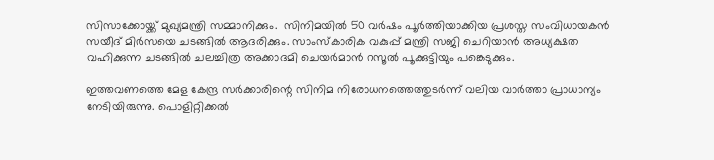സിസാക്കോയ്ക്ക് മുഖ്യമന്ത്രി സമ്മാനിക്കും.  സിനിമയില്‍ 50 വര്‍ഷം പൂര്‍ത്തിയാക്കിയ പ്രശസ്ത സംവിധായകന്‍ സയീദ് മിര്‍സയെ ചടങ്ങില്‍ ആദരിക്കും. സാംസ്‌കാരിക വകുപ്പ് മന്ത്രി സജി ചെറിയാന്‍ അധ്യക്ഷത വഹിക്കുന്ന ചടങ്ങില്‍ ചലച്ചിത്ര അക്കാദമി ചെയര്‍മാന്‍ റസൂല്‍ പൂക്കുട്ടിയും പങ്കെടുക്കും.

ഇത്തവണത്തെ മേള കേന്ദ്ര സര്‍ക്കാരിന്റെ സിനിമ നിരോധനത്തെത്തുടര്‍ന്ന് വലിയ വാര്‍ത്താ പ്രാധാന്യം നേടിയിരുന്നു. പൊളിറ്റിക്കല്‍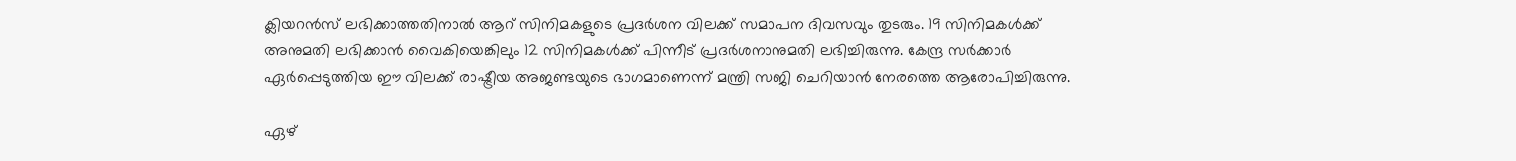ക്ലിയറന്‍സ് ലഭിക്കാത്തതിനാല്‍ ആറ് സിനിമകളുടെ പ്രദര്‍ശന വിലക്ക് സമാപന ദിവസവും തുടരും. 19 സിനിമകള്‍ക്ക് അനുമതി ലഭിക്കാന്‍ വൈകിയെങ്കിലും 12 സിനിമകള്‍ക്ക് പിന്നീട് പ്രദര്‍ശനാനുമതി ലഭിച്ചിരുന്നു. കേന്ദ്ര സര്‍ക്കാര്‍ ഏര്‍പ്പെടുത്തിയ ഈ വിലക്ക് രാഷ്ട്രീയ അജണ്ടയുടെ ഭാഗമാണെന്ന് മന്ത്രി സജി ചെറിയാന്‍ നേരത്തെ ആരോപിച്ചിരുന്നു.

ഏഴ്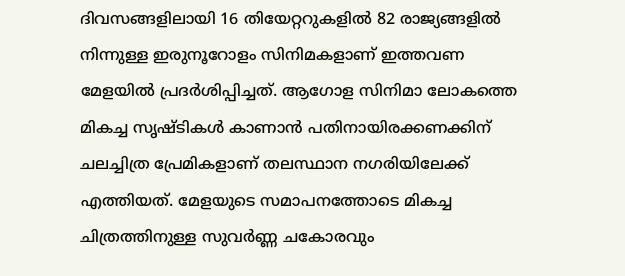ദിവസങ്ങളിലായി 16 തിയേറ്ററുകളില്‍ 82 രാജ്യങ്ങളില്‍ നിന്നുള്ള ഇരുനൂറോളം സിനിമകളാണ് ഇത്തവണ മേളയില്‍ പ്രദര്‍ശിപ്പിച്ചത്. ആഗോള സിനിമാ ലോകത്തെ മികച്ച സൃഷ്ടികള്‍ കാണാന്‍ പതിനായിരക്കണക്കിന് ചലച്ചിത്ര പ്രേമികളാണ് തലസ്ഥാന നഗരിയിലേക്ക് എത്തിയത്. മേളയുടെ സമാപനത്തോടെ മികച്ച ചിത്രത്തിനുള്ള സുവര്‍ണ്ണ ചകോരവും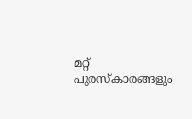മറ്റ് പുരസ്‌കാരങ്ങളും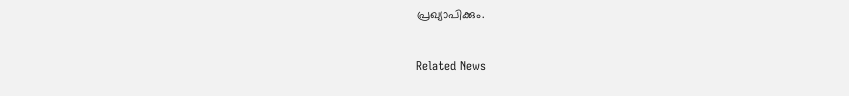പ്രഖ്യാപിക്കും.


Related News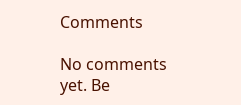Comments

No comments yet. Be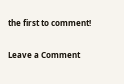the first to comment!

Leave a Comment